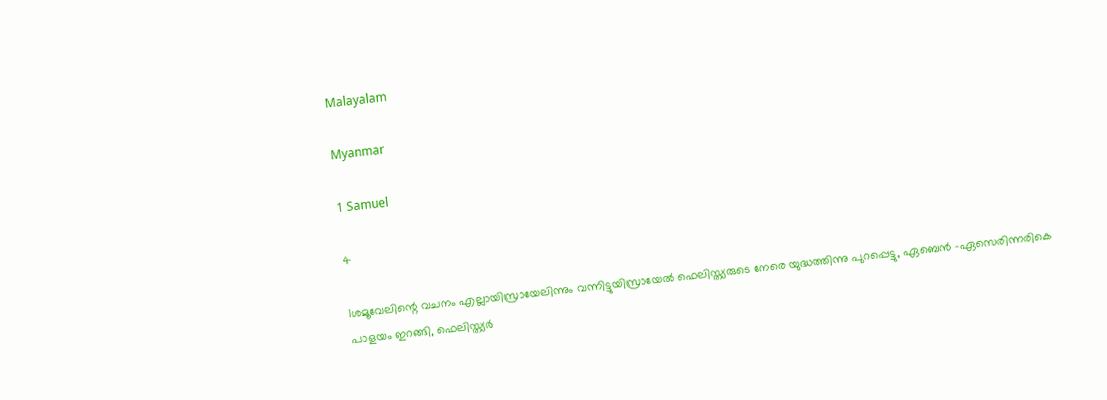Malayalam

Myanmar

1 Samuel

4

1ശമൂവേലിന്റെ വചനം എല്ലായിസ്രായേലിന്നും വന്നിട്ടുയിസ്രായേല്‍ ഫെലിസ്ത്യരുടെ നേരെ യുദ്ധത്തിന്നു പുറപ്പെട്ടു, ഏബെന്‍ -ഏസെരിന്നരികെ പാളയം ഇറങ്ങി, ഫെലിസ്ത്യര്‍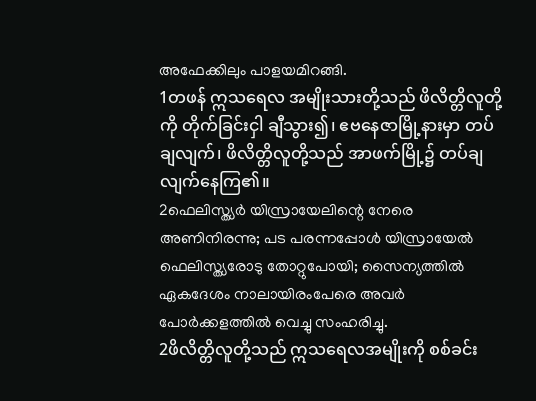അഫേക്കിലും പാളയമിറങ്ങി.
1တဖန် ဣသရေလ အမျိုးသားတို့သည် ဖိလိတ္တိလူတို့ကို တိုက်ခြင်းငှါ ချီသွား၍၊ ဧဗနေဇာမြို့နားမှာ တပ်ချလျက်၊ ဖိလိတ္တိလူတို့သည် အာဖက်မြို့၌ တပ်ချလျက်နေကြ၏။
2ഫെലിസ്ത്യര്‍ യിസ്രായേലിന്റെ നേരെ അണിനിരന്നു; പട പരന്നപ്പോള്‍ യിസ്രായേല്‍ ഫെലിസ്ത്യരോടു തോറ്റുപോയി; സൈന്യത്തില്‍ ഏകദേശം നാലായിരംപേരെ അവര്‍ പോര്‍ക്കളത്തില്‍ വെച്ചു സംഹരിച്ചു.
2ဖိလိတ္တိလူတို့သည် ဣသရေလအမျိုးကို စစ်ခင်း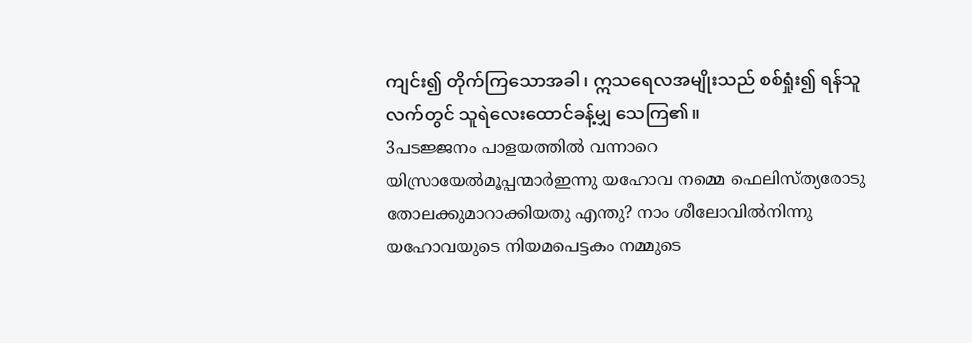ကျင်း၍ တိုက်ကြသောအခါ၊ ဣသရေလအမျိုးသည် စစ်ရှုံး၍ ရန်သူလက်တွင် သူရဲလေးထောင်ခန့်မျှ သေကြ၏။
3പടജ്ജനം പാളയത്തില്‍ വന്നാറെ യിസ്രായേല്‍മൂപ്പന്മാര്‍ഇന്നു യഹോവ നമ്മെ ഫെലിസ്ത്യരോടു തോലക്കുമാറാക്കിയതു എന്തു? നാം ശീലോവില്‍നിന്നു യഹോവയുടെ നിയമപെട്ടകം നമ്മുടെ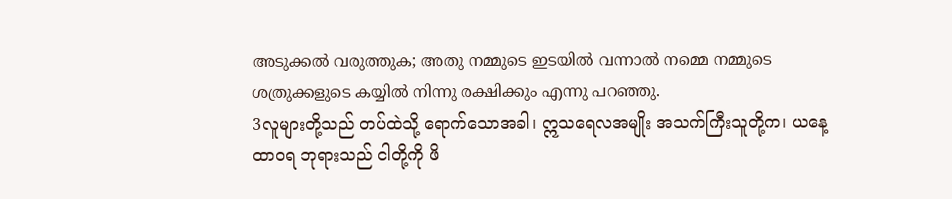അടുക്കല്‍ വരുത്തുക; അതു നമ്മുടെ ഇടയില്‍ വന്നാല്‍ നമ്മെ നമ്മുടെ ശത്രുക്കളുടെ കയ്യില്‍ നിന്നു രക്ഷിക്കും എന്നു പറഞ്ഞു.
3လူများတို့သည် တပ်ထဲသို့ ရောက်သောအခါ၊ ဣသရေလအမျိုး အသက်ကြီးသူတို့က၊ ယနေ့ ထာဝရ ဘုရားသည် ငါတို့ကို ဖိ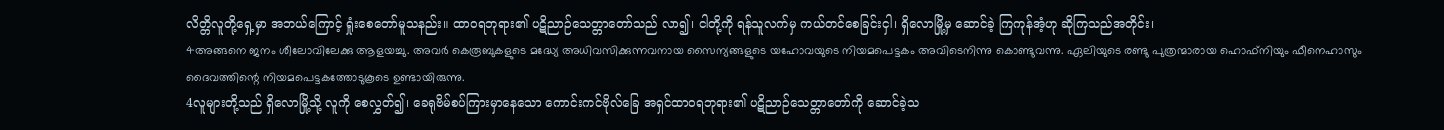လိတ္တိလူတို့ရှေ့မှာ အဘယ်ကြောင့် ရှုံးစေတော်မူသနည်း။ ထာဝရဘုရား၏ ပဋိညာဉ်သေတ္တာတော်သည် လာ၍၊ ငါတို့ကို ရန်သူလက်မှ ကယ်တင်စေခြင်းငှါ၊ ရှိလောမြို့မှ ဆောင်ခဲ့ ကြကုန်အံ့ဟု ဆိုကြသည်အတိုင်း၊
4അങ്ങനെ ജനം ശീലോവിലേക്കു ആളയച്ചു. അവര്‍ കെരൂബുകളുടെ മദ്ധ്യേ അധിവസിക്കുന്നവനായ സൈന്യങ്ങളുടെ യഹോവയുടെ നിയമപെട്ടകം അവിടെനിന്നു കൊണ്ടുവന്നു. ഏലിയുടെ രണ്ടു പുത്രന്മാരായ ഹൊഫ്നിയും ഫീനെഹാസും ദൈവത്തിന്റെ നിയമപെട്ടകത്തോടുകൂടെ ഉണ്ടായിരുന്നു.
4လူများတို့သည် ရှိလောမြို့သို့ လူကို စေလွှတ်၍၊ ခေရုဗိမ်စပ်ကြားမှာနေသော ကောင်းကင်ဗိုလ်ခြေ အရှင်ထာဝရဘုရား၏ ပဋိညာဉ်သေတ္တာတော်ကို ဆောင်ခဲ့သ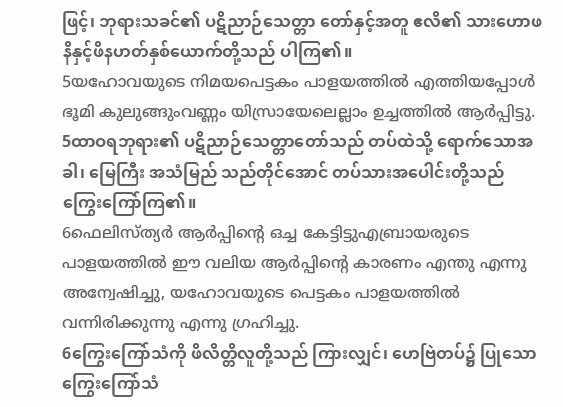ဖြင့်၊ ဘုရားသခင်၏ ပဋိညာဉ်သေတ္တာ တော်နှင့်အတူ ဧလိ၏ သားဟောဖနိနှင့်ဖိနဟတ်နှစ်ယောက်တို့သည် ပါကြ၏။
5യഹോവയുടെ നിമയപെട്ടകം പാളയത്തില്‍ എത്തിയപ്പോള്‍ ഭൂമി കുലുങ്ങുംവണ്ണം യിസ്രായേലെല്ലാം ഉച്ചത്തില്‍ ആര്‍പ്പിട്ടു.
5ထာဝရဘုရား၏ ပဋိညာဉ်သေတ္တာတော်သည် တပ်ထဲသို့ ရောက်သောအခါ၊ မြေကြီး အသံမြည် သည်တိုင်အောင် တပ်သားအပေါင်းတို့သည် ကြွေးကြော်ကြ၏။
6ഫെലിസ്ത്യര്‍ ആര്‍പ്പിന്റെ ഒച്ച കേട്ടിട്ടുഎബ്രായരുടെ പാളയത്തില്‍ ഈ വലിയ ആര്‍പ്പിന്റെ കാരണം എന്തു എന്നു അന്വേഷിച്ചു, യഹോവയുടെ പെട്ടകം പാളയത്തില്‍ വന്നിരിക്കുന്നു എന്നു ഗ്രഹിച്ചു.
6ကြွေးကြော်သံကို ဖိလိတ္တိလူတို့သည် ကြားလျှင်၊ ဟေဗြဲတပ်၌ ပြုသော ကြွေးကြော်သံ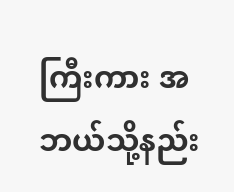ကြီးကား အဘယ်သို့နည်း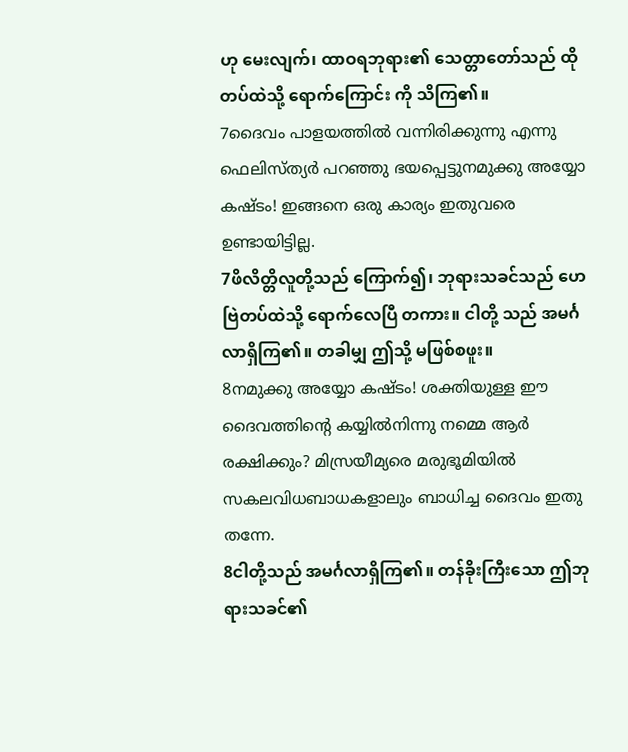ဟု မေးလျက်၊ ထာဝရဘုရား၏ သေတ္တာတော်သည် ထိုတပ်ထဲသို့ ရောက်ကြောင်း ကို သိကြ၏။
7ദൈവം പാളയത്തില്‍ വന്നിരിക്കുന്നു എന്നു ഫെലിസ്ത്യര്‍ പറഞ്ഞു ഭയപ്പെട്ടുനമുക്കു അയ്യോ കഷ്ടം! ഇങ്ങനെ ഒരു കാര്യം ഇതുവരെ ഉണ്ടായിട്ടില്ല.
7ဖိလိတ္တိလူတို့သည် ကြောက်၍၊ ဘုရားသခင်သည် ဟေဗြဲတပ်ထဲသို့ ရောက်လေပြီ တကား။ ငါတို့ သည် အမင်္ဂလာရှိကြ၏။ တခါမျှ ဤသို့ မဖြစ်စဖူး။
8നമുക്കു അയ്യോ കഷ്ടം! ശക്തിയുള്ള ഈ ദൈവത്തിന്റെ കയ്യില്‍നിന്നു നമ്മെ ആര്‍ രക്ഷിക്കും? മിസ്രയീമ്യരെ മരുഭൂമിയില്‍ സകലവിധബാധകളാലും ബാധിച്ച ദൈവം ഇതു തന്നേ.
8ငါတို့သည် အမင်္ဂလာရှိကြ၏။ တန်ခိုးကြီးသော ဤဘုရားသခင်၏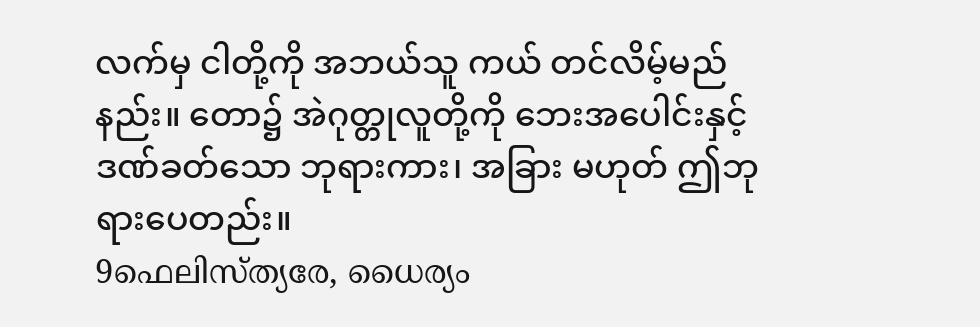လက်မှ ငါတို့ကို အဘယ်သူ ကယ် တင်လိမ့်မည်နည်း။ တော၌ အဲဂုတ္တုလူတို့ကို ဘေးအပေါင်းနှင့် ဒဏ်ခတ်သော ဘုရားကား၊ အခြား မဟုတ် ဤဘုရားပေတည်း။
9ഫെലിസ്ത്യരേ, ധൈര്യം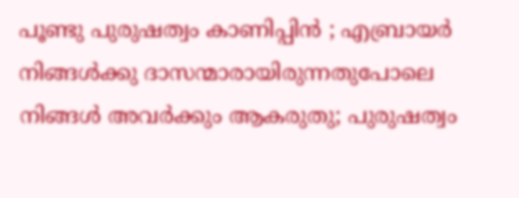പൂണ്ടു പുരുഷത്വം കാണിപ്പിന്‍ ; എബ്രായര്‍ നിങ്ങള്‍ക്കു ദാസന്മാരായിരുന്നതുപോലെ നിങ്ങള്‍ അവര്‍ക്കും ആകരുതു; പുരുഷത്വം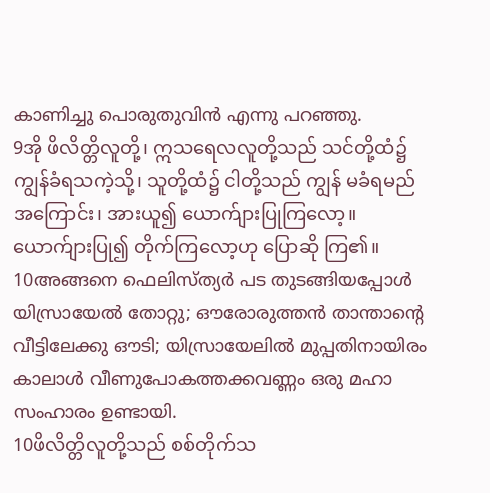കാണിച്ചു പൊരുതുവിന്‍ എന്നു പറഞ്ഞു.
9အို ဖိလိတ္တိလူတို့၊ ဣသရေလလူတို့သည် သင်တို့ထံ၌ ကျွန်ခံရသကဲ့သို့၊ သူတို့ထံ၌ ငါတို့သည် ကျွန် မခံရမည်အကြောင်း၊ အားယူ၍ ယောက်ျားပြုကြလော့။ ယောက်ျားပြု၍ တိုက်ကြလော့ဟု ပြောဆို ကြ၏။
10അങ്ങനെ ഫെലിസ്ത്യര്‍ പട തുടങ്ങിയപ്പോള്‍ യിസ്രായേല്‍ തോറ്റു; ഔരോരുത്തന്‍ താന്താന്റെ വീട്ടിലേക്കു ഔടി; യിസ്രായേലില്‍ മുപ്പതിനായിരം കാലാള്‍ വീണുപോകത്തക്കവണ്ണം ഒരു മഹാ സംഹാരം ഉണ്ടായി.
10ဖိလိတ္တိလူတို့သည် စစ်တိုက်သ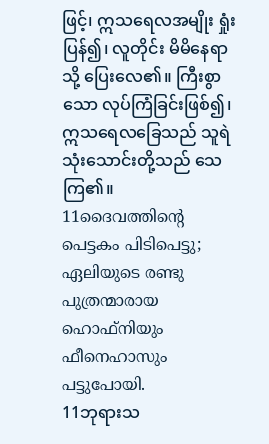ဖြင့်၊ ဣသရေလအမျိုး ရှုံးပြန်၍၊ လူတိုင်း မိမိနေရာသို့ ပြေးလေ၏။ ကြီးစွာသော လုပ်ကြံခြင်းဖြစ်၍၊ ဣသရေလခြေသည် သူရဲ သုံးသောင်းတို့သည် သေကြ၏။
11ദൈവത്തിന്റെ പെട്ടകം പിടിപെട്ടു; ഏലിയുടെ രണ്ടു പുത്രന്മാരായ ഹൊഫ്നിയും ഫീനെഹാസും പട്ടുപോയി.
11ဘုရားသ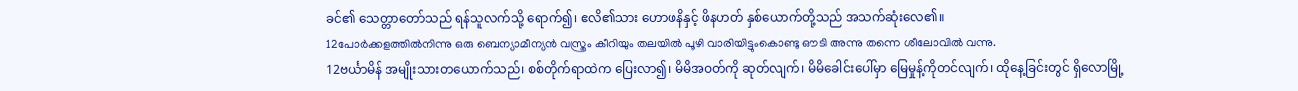ခင်၏ သေတ္တာတော်သည် ရန်သူလက်သို့ ရောက်၍၊ ဧလိ၏သား ဟောဖနိနှင့် ဖိနဟတ် နှစ်ယောက်တို့သည် အသက်ဆုံးလေ၏။
12പോര്‍ക്കളത്തില്‍നിന്നു ഒരു ബെന്യാമീന്യന്‍ വസ്ത്രം കീറിയും തലയില്‍ പൂഴി വാരിയിട്ടുംകൊണ്ടു ഔടി അന്നു തന്നെ ശീലോവില്‍ വന്നു.
12ဗင်္ယာမိန် အမျိုးသားတယောက်သည်၊ စစ်တိုက်ရာထဲက ပြေးလာ၍၊ မိမိအဝတ်ကို ဆုတ်လျက်၊ မိမိခေါင်းပေါ်မှာ မြေမှုန့်ကိုတင်လျက်၊ ထိုနေ့ခြင်းတွင် ရှိလောမြို့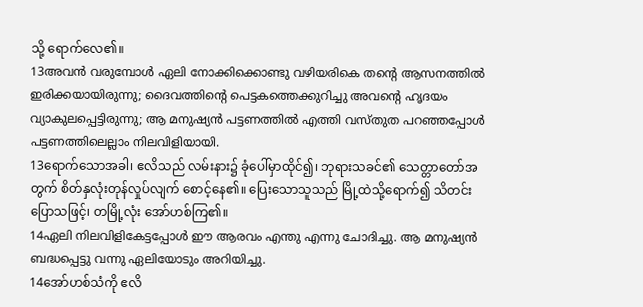သို့ ရောက်လေ၏။
13അവന്‍ വരുമ്പോള്‍ ഏലി നോക്കിക്കൊണ്ടു വഴിയരികെ തന്റെ ആസനത്തില്‍ ഇരിക്കയായിരുന്നു; ദൈവത്തിന്റെ പെട്ടകത്തെക്കുറിച്ചു അവന്റെ ഹൃദയം വ്യാകുലപ്പെട്ടിരുന്നു; ആ മനുഷ്യന്‍ പട്ടണത്തില്‍ എത്തി വസ്തുത പറഞ്ഞപ്പോള്‍ പട്ടണത്തിലെല്ലാം നിലവിളിയായി.
13ရောက်သောအခါ၊ ဧလိသည် လမ်းနား၌ ခုံပေါ်မှာထိုင်၍၊ ဘုရားသခင်၏ သေတ္တာတော်အတွက် စိတ်နှလုံးတုန်လှုပ်လျက် စောင့်နေ၏။ ပြေးသောသူသည် မြို့ထဲသို့ရောက်၍ သိတင်းပြောသဖြင့်၊ တမြို့လုံး အော်ဟစ်ကြ၏။
14ഏലി നിലവിളികേട്ടപ്പോള്‍ ഈ ആരവം എന്തു എന്നു ചോദിച്ചു. ആ മനുഷ്യന്‍ ബദ്ധപ്പെട്ടു വന്നു ഏലിയോടും അറിയിച്ചു.
14အော်ဟစ်သံကို ဧလိ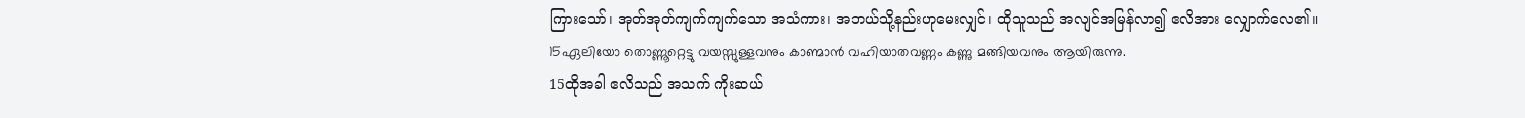ကြားသော်၊ အုတ်အုတ်ကျက်ကျက်သော အသံကား၊ အဘယ်သို့နည်းဟုမေးလျှင်၊ ထိုသူသည် အလျင်အမြန်လာ၍ ဧလိအား လျှောက်လေ၏။
15ഏലിയോ തൊണ്ണൂറ്റെട്ടു വയസ്സുള്ളവനും കാണ്മാന്‍ വഹിയാതവണ്ണം കണ്ണു മങ്ങിയവനും ആയിരുന്നു.
15ထိုအခါ ဧလိသည် အသက် ကိုးဆယ်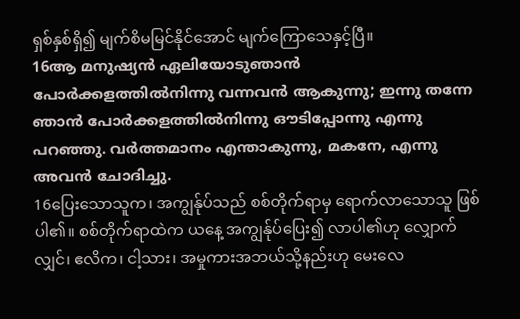ရှစ်နှစ်ရှိ၍ မျက်စိမမြင်နိုင်အောင် မျက်ကြောသေနှင့်ပြီ။
16ആ മനുഷ്യന്‍ ഏലിയോടുഞാന്‍ പോര്‍ക്കളത്തില്‍നിന്നു വന്നവന്‍ ആകുന്നു; ഇന്നു തന്നേ ഞാന്‍ പോര്‍ക്കളത്തില്‍നിന്നു ഔടിപ്പോന്നു എന്നു പറഞ്ഞു. വര്‍ത്തമാനം എന്താകുന്നു, മകനേ, എന്നു അവന്‍ ചോദിച്ചു.
16ပြေးသောသူက၊ အကျွန်ုပ်သည် စစ်တိုက်ရာမှ ရောက်လာသောသူ ဖြစ်ပါ၏။ စစ်တိုက်ရာထဲက ယနေ့ အကျွန်ုပ်ပြေး၍ လာပါ၏ဟု လျှောက်လျှင်၊ ဧလိက၊ ငါ့သား၊ အမှုကားအဘယ်သို့နည်းဟု မေးလေ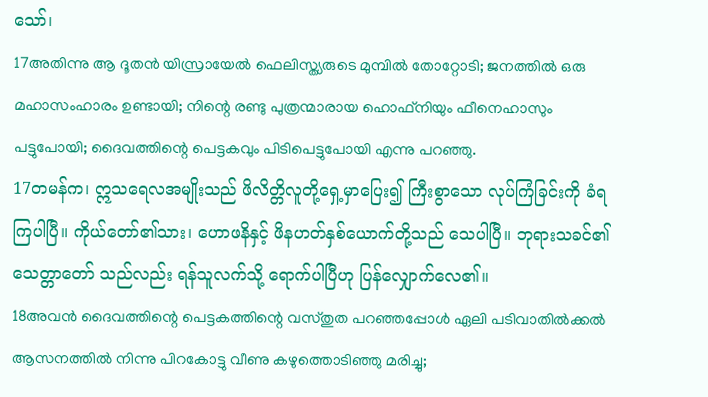သော်၊
17അതിന്നു ആ ദൂതന്‍ യിസ്രായേല്‍ ഫെലിസ്ത്യരുടെ മുമ്പില്‍ തോറ്റോടി; ജനത്തില്‍ ഒരു മഹാസംഹാരം ഉണ്ടായി; നിന്റെ രണ്ടു പുത്രന്മാരായ ഹൊഫ്നിയും ഫീനെഹാസും പട്ടുപോയി; ദൈവത്തിന്റെ പെട്ടകവും പിടിപെട്ടുപോയി എന്നു പറഞ്ഞു.
17တမန်က၊ ဣသရေလအမျိုးသည် ဖိလိတ္တိလူတို့ရှေ့မှာပြေး၍ ကြီးစွာသော လုပ်ကြံခြင်းကို ခံရကြပါပြီ။ ကိုယ်တော်၏သား၊ ဟောဖနိနှင့် ဖိနဟတ်နှစ်ယောက်တို့သည် သေပါပြီ။ ဘုရားသခင်၏ သေတ္တာတော် သည်လည်း ရန်သူလက်သို့ ရောက်ပါပြီဟု ပြန်လျှောက်လေ၏။
18അവന്‍ ദൈവത്തിന്റെ പെട്ടകത്തിന്റെ വസ്തുത പറഞ്ഞപ്പോള്‍ ഏലി പടിവാതില്‍ക്കല്‍ ആസനത്തില്‍ നിന്നു പിറകോട്ടു വീണു കഴുത്തൊടിഞ്ഞു മരിച്ചു;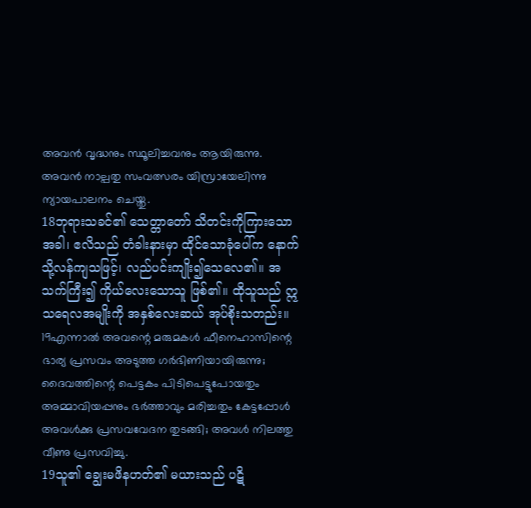അവന്‍ വൃദ്ധനും സ്ഥൂലിച്ചവനും ആയിരുന്നു. അവന്‍ നാല്പതു സംവത്സരം യിസ്രായേലിന്നു ന്യായപാലനം ചെയ്തു.
18ဘုရားသခင်၏ သေတ္တာတော် သိတင်းကိုကြားသောအခါ၊ ဧလိသည် တံခါးနားမှာ ထိုင်သောခုံပေါ်က နောက်သို့လန်ကျသဖြင့်၊ လည်ပင်းကျိုး၍သေလေ၏။ အသက်ကြီး၍ ကိုယ်လေးသောသူ ဖြစ်၏။ ထိုသူသည် ဣသရေလအမျိုးကို အနှစ်လေးဆယ် အုပ်စိုးသတည်း။
19എന്നാല്‍ അവന്റെ മരുമകള്‍ ഫീനെഹാസിന്റെ ഭാര്യ പ്രസവം അടുത്ത ഗര്‍ഭിണിയായിരുന്നു; ദൈവത്തിന്റെ പെട്ടകം പിടിപെട്ടുപോയതും അമ്മാവിയപ്പനും ഭര്‍ത്താവും മരിച്ചതും കേട്ടപ്പോള്‍ അവള്‍ക്കു പ്രസവവേദന തുടങ്ങി; അവള്‍ നിലത്തു വീണു പ്രസവിച്ചു.
19သူ၏ ချွေးမဖိနဟတ်၏ မယားသည် ပဋိ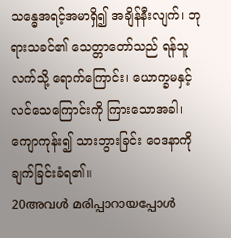သန္ဓေအရင့်အမာရှိ၍ အချိန်နီးလျက်၊ ဘုရားသခင်၏ သေတ္တာတော်သည် ရန်သူလက်သို့ ရောက်ကြောင်း၊ ယောက္ခမနှင့် လင်သေကြောင်းကို ကြားသောအခါ၊ ကျောကုန်း၍ သားဘွားခြင်း ဝေဒနာကို ချက်ခြင်းခံရ၏။
20അവള്‍ മരിപ്പാറായപ്പോള്‍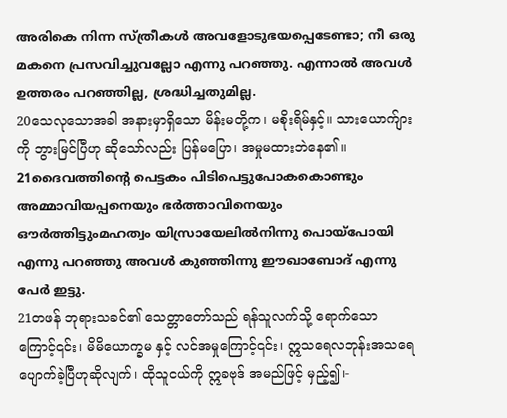അരികെ നിന്ന സ്ത്രീകള്‍ അവളോടുഭയപ്പെടേണ്ടാ; നീ ഒരു മകനെ പ്രസവിച്ചുവല്ലോ എന്നു പറഞ്ഞു. എന്നാല്‍ അവള്‍ ഉത്തരം പറഞ്ഞില്ല, ശ്രദ്ധിച്ചതുമില്ല.
20သေလုသောအခါ အနားမှာရှိသော မိန်းမတို့က၊ မစိုးရိမ်နှင့်။ သားယောက်ျားကို ဘွားမြင်ပြီဟု ဆိုသော်လည်း ပြန်မပြော၊ အမှုမထားဘဲနေ၏။
21ദൈവത്തിന്റെ പെട്ടകം പിടിപെട്ടുപോകകൊണ്ടും അമ്മാവിയപ്പനെയും ഭര്‍ത്താവിനെയും ഔര്‍ത്തിട്ടുംമഹത്വം യിസ്രായേലില്‍നിന്നു പൊയ്പോയി എന്നു പറഞ്ഞു അവള്‍ കുഞ്ഞിന്നു ഈഖാബോദ് എന്നു പേര്‍ ഇട്ടു.
21တဖန် ဘုရားသခင်၏ သေတ္တာတော်သည် ရန်သူလက်သို့ ရောက်သောကြောင့်၎င်း၊ မိမိယောက္ခမ နှင့် လင်အမှုကြောင့်၎င်း၊ ဣသရေလဘုန်းအသရေ ပျောက်ခဲ့ပြီဟုဆိုလျက်၊ ထိုသူငယ်ကို ဣခဗုဒ် အမည်ဖြင့် မှည့်၍၊-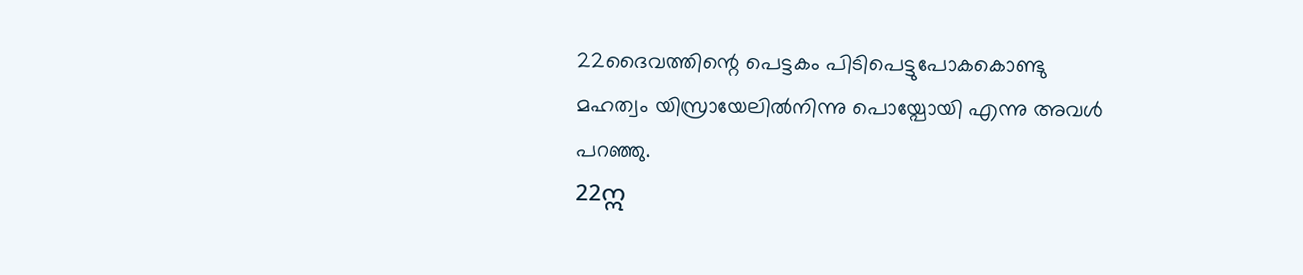22ദൈവത്തിന്റെ പെട്ടകം പിടിപെട്ടുപോകകൊണ്ടു മഹത്വം യിസ്രായേലില്‍നിന്നു പൊയ്പോയി എന്നു അവള്‍ പറഞ്ഞു.
22ဣ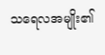သရေလအမျိုး၏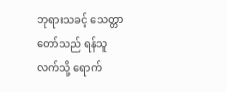ဘုရားသခင့် သေတ္တာတော်သည် ရန်သူလက်သို့ ရောက်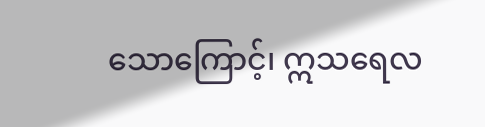သောကြောင့်၊ ဣသရေလ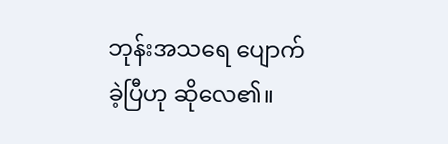ဘုန်းအသရေ ပျောက်ခဲ့ပြီဟု ဆိုလေ၏။